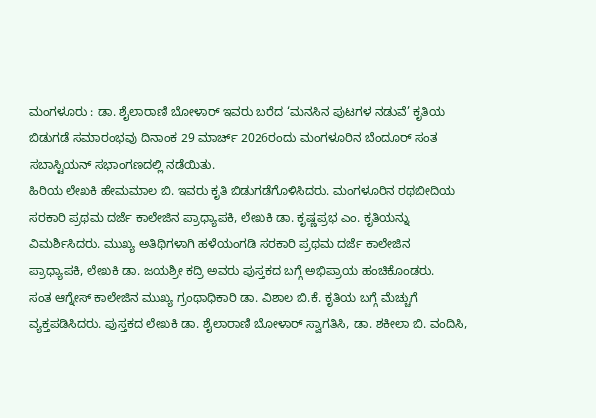ಮಂಗಳೂರು : ಡಾ. ಶೈಲಾರಾಣಿ ಬೋಳಾರ್ ಇವರು ಬರೆದ ‘ಮನಸಿನ ಪುಟಗಳ ನಡುವೆ’ ಕೃತಿಯ ಬಿಡುಗಡೆ ಸಮಾರಂಭವು ದಿನಾಂಕ 29 ಮಾರ್ಚ್ 2026ರಂದು ಮಂಗಳೂರಿನ ಬೆಂದೂರ್ ಸಂತ ಸಬಾಸ್ಟಿಯನ್ ಸಭಾಂಗಣದಲ್ಲಿ ನಡೆಯಿತು.
ಹಿರಿಯ ಲೇಖಕಿ ಹೇಮಮಾಲ ಬಿ. ಇವರು ಕೃತಿ ಬಿಡುಗಡೆಗೊಳಿಸಿದರು. ಮಂಗಳೂರಿನ ರಥಬೀದಿಯ ಸರಕಾರಿ ಪ್ರಥಮ ದರ್ಜೆ ಕಾಲೇಜಿನ ಪ್ರಾಧ್ಯಾಪಕಿ, ಲೇಖಕಿ ಡಾ. ಕೃಷ್ಣಪ್ರಭ ಎಂ. ಕೃತಿಯನ್ನು ವಿಮರ್ಶಿಸಿದರು. ಮುಖ್ಯ ಅತಿಥಿಗಳಾಗಿ ಹಳೆಯಂಗಡಿ ಸರಕಾರಿ ಪ್ರಥಮ ದರ್ಜೆ ಕಾಲೇಜಿನ ಪ್ರಾಧ್ಯಾಪಕಿ, ಲೇಖಕಿ ಡಾ. ಜಯಶ್ರೀ ಕದ್ರಿ ಅವರು ಪುಸ್ತಕದ ಬಗ್ಗೆ ಅಭಿಪ್ರಾಯ ಹಂಚಿಕೊಂಡರು.
ಸಂತ ಆಗ್ನೇಸ್ ಕಾಲೇಜಿನ ಮುಖ್ಯ ಗ್ರಂಥಾಧಿಕಾರಿ ಡಾ. ವಿಶಾಲ ಬಿ.ಕೆ. ಕೃತಿಯ ಬಗ್ಗೆ ಮೆಚ್ಚುಗೆ ವ್ಯಕ್ತಪಡಿಸಿದರು. ಪುಸ್ತಕದ ಲೇಖಕಿ ಡಾ. ಶೈಲಾರಾಣಿ ಬೋಳಾರ್ ಸ್ವಾಗತಿಸಿ, ಡಾ. ಶಕೀಲಾ ಬಿ. ವಂದಿಸಿ,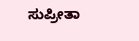ಸುಪ್ರೀತಾ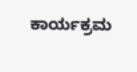ಕಾರ್ಯಕ್ರಮ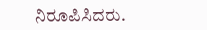ನಿರೂಪಿಸಿದರು.